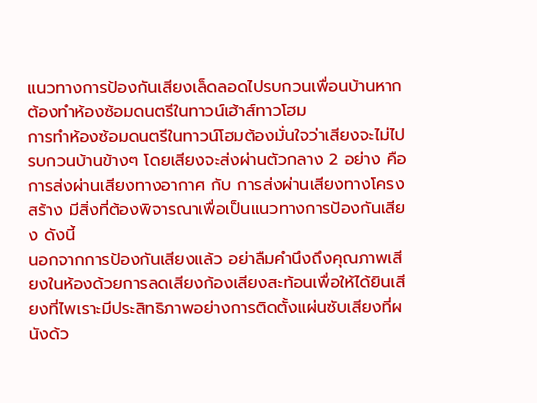แนวทางการป้องกันเสียงเล็ดลอดไปรบกวนเพื่อนบ้านหากต้องทำห้องซ้อมดนตรีในทาวน์เฮ้าส์ทาวโฮม
การทำห้องซ้อมดนตรีในทาวน์โฮมต้องมั่นใจว่าเสียงจะไม่ไปรบกวนบ้านข้างๆ โดยเสียงจะส่งผ่านตัวกลาง 2 อย่าง คือ การส่งผ่านเสียงทางอากาศ กับ การส่งผ่านเสียงทางโครงสร้าง มีสิ่งที่ต้องพิจารณาเพื่อเป็นแนวทางการป้องกันเสียง ดังนี้
นอกจากการป้องกันเสียงแล้ว อย่าลืมคำนึงถึงคุณภาพเสียงในห้องด้วยการลดเสียงก้องเสียงสะท้อนเพื่อให้ได้ยินเสียงที่ไพเราะมีประสิทธิภาพอย่างการติดตั้งแผ่นซับเสียงที่ผนังด้ว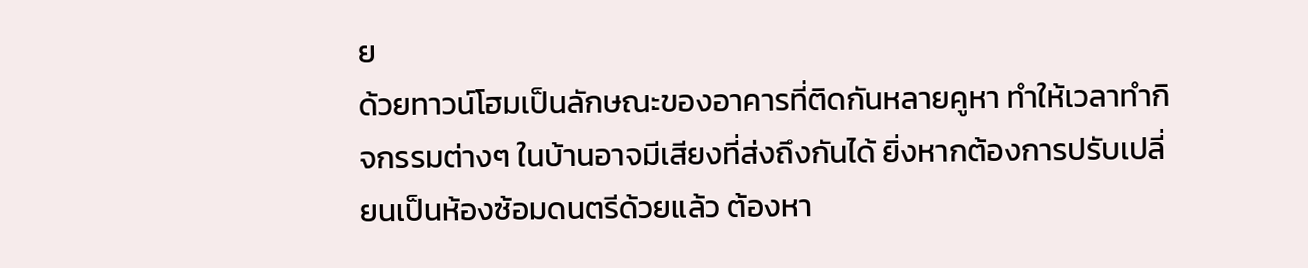ย
ด้วยทาวน์โฮมเป็นลักษณะของอาคารที่ติดกันหลายคูหา ทำให้เวลาทำกิจกรรมต่างๆ ในบ้านอาจมีเสียงที่ส่งถึงกันได้ ยิ่งหากต้องการปรับเปลี่ยนเป็นห้องซ้อมดนตรีด้วยแล้ว ต้องหา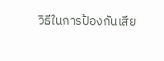วิธีในการป้องกันเสีย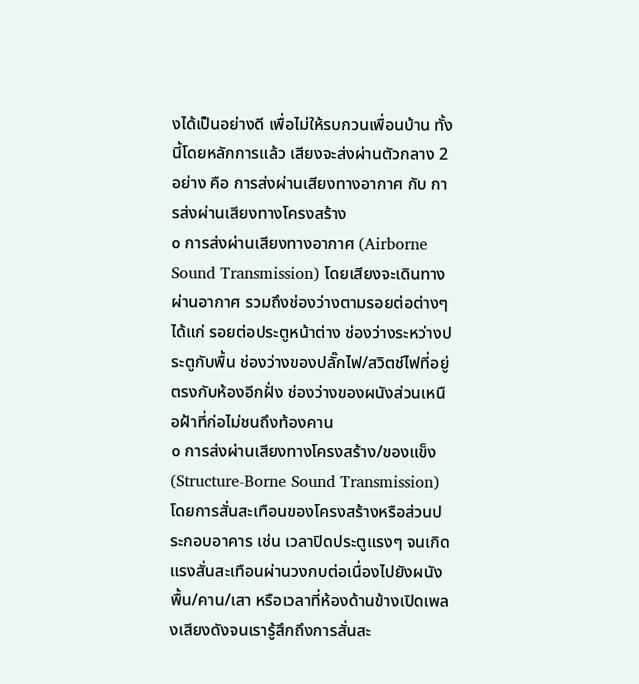งได้เป็นอย่างดี เพื่อไม่ให้รบกวนเพื่อนบ้าน ทั้งนี้โดยหลักการแล้ว เสียงจะส่งผ่านตัวกลาง 2 อย่าง คือ การส่งผ่านเสียงทางอากาศ กับ การส่งผ่านเสียงทางโครงสร้าง
๐ การส่งผ่านเสียงทางอากาศ (Airborne Sound Transmission) โดยเสียงจะเดินทางผ่านอากาศ รวมถึงช่องว่างตามรอยต่อต่างๆ ได้แก่ รอยต่อประตูหน้าต่าง ช่องว่างระหว่างประตูกับพื้น ช่องว่างของปลั๊กไฟ/สวิตช์ไฟที่อยู่ตรงกับห้องอีกฝั่ง ช่องว่างของผนังส่วนเหนือฝ้าที่ก่อไม่ชนถึงท้องคาน
๐ การส่งผ่านเสียงทางโครงสร้าง/ของแข็ง (Structure-Borne Sound Transmission) โดยการสั่นสะเทือนของโครงสร้างหรือส่วนประกอบอาคาร เช่น เวลาปิดประตูแรงๆ จนเกิดแรงสั่นสะเทือนผ่านวงกบต่อเนื่องไปยังผนัง พื้น/คาน/เสา หรือเวลาที่ห้องด้านข้างเปิดเพลงเสียงดังจนเรารู้สึกถึงการสั่นสะ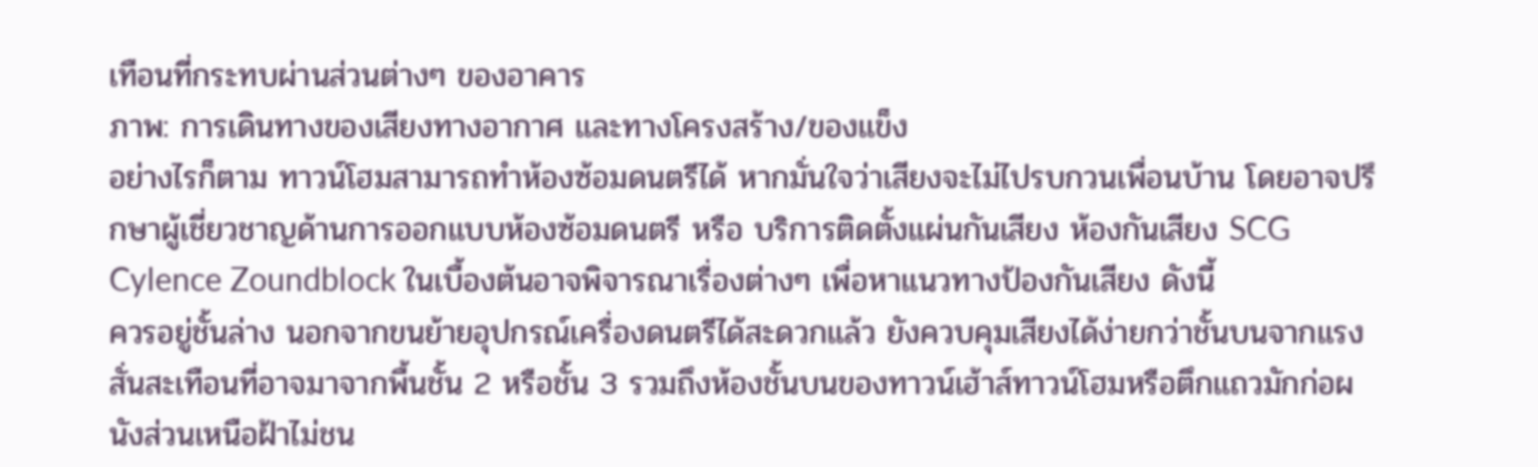เทือนที่กระทบผ่านส่วนต่างๆ ของอาคาร
ภาพ: การเดินทางของเสียงทางอากาศ และทางโครงสร้าง/ของแข็ง
อย่างไรก็ตาม ทาวน์โฮมสามารถทำห้องซ้อมดนตรีได้ หากมั่นใจว่าเสียงจะไม่ไปรบกวนเพื่อนบ้าน โดยอาจปรึกษาผู้เชี่ยวชาญด้านการออกแบบห้องซ้อมดนตรี หรือ บริการติดตั้งแผ่นกันเสียง ห้องกันเสียง SCG Cylence Zoundblock ในเบื้องต้นอาจพิจารณาเรื่องต่างๆ เพื่อหาแนวทางป้องกันเสียง ดังนี้
ควรอยู่ชั้นล่าง นอกจากขนย้ายอุปกรณ์เครื่องดนตรีได้สะดวกแล้ว ยังควบคุมเสียงได้ง่ายกว่าชั้นบนจากแรงสั่นสะเทือนที่อาจมาจากพื้นชั้น 2 หรือชั้น 3 รวมถึงห้องชั้นบนของทาวน์เฮ้าส์ทาวน์โฮมหรือตึกแถวมักก่อผนังส่วนเหนือฝ้าไม่ชน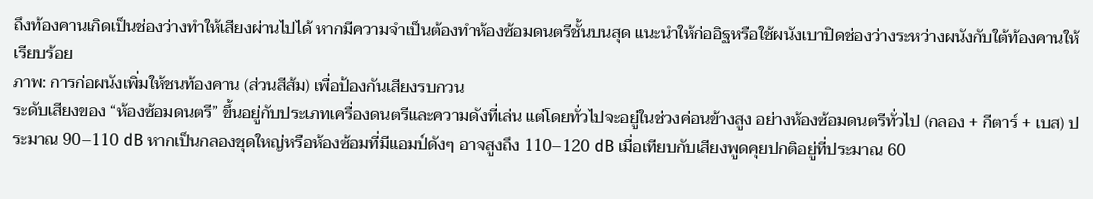ถึงท้องคานเกิดเป็นช่องว่างทำให้เสียงผ่านไปได้ หากมีความจำเป็นต้องทำห้องซ้อมดนตรีชั้นบนสุด แนะนำให้ก่ออิฐหรือใช้ผนังเบาปิดช่องว่างระหว่างผนังกับใต้ท้องคานให้เรียบร้อย
ภาพ: การก่อผนังเพิ่มให้ชนท้องคาน (ส่วนสีส้ม) เพื่อป้องกันเสียงรบกวน
ระดับเสียงของ “ห้องซ้อมดนตรี” ขึ้นอยู่กับประเภทเครื่องดนตรีและความดังที่เล่น แต่โดยทั่วไปจะอยู่ในช่วงค่อนข้างสูง อย่างห้องซ้อมดนตรีทั่วไป (กลอง + กีตาร์ + เบส) ประมาณ 90–110 dB หากเป็นกลองชุดใหญ่หรือห้องซ้อมที่มีแอมป์ดังๆ อาจสูงถึง 110–120 dB เมื่อเทียบกับเสียงพูดคุยปกติอยู่ที่ประมาณ 60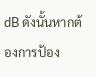dB ดังนั้นหากต้องการป้อง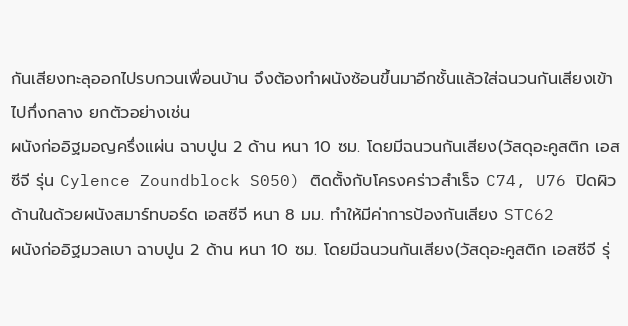กันเสียงทะลุออกไปรบกวนเพื่อนบ้าน จึงต้องทำผนังซ้อนขึ้นมาอีกชั้นแล้วใส่ฉนวนกันเสียงเข้าไปกึ่งกลาง ยกตัวอย่างเช่น
ผนังก่ออิฐมอญครึ่งแผ่น ฉาบปูน 2 ด้าน หนา 10 ซม. โดยมีฉนวนกันเสียง(วัสดุอะคูสติก เอสซีจี รุ่น Cylence Zoundblock S050) ติดตั้งกับโครงคร่าวสำเร็จ C74, U76 ปิดผิวด้านในด้วยผนังสมาร์ทบอร์ด เอสซีจี หนา 8 มม. ทำให้มีค่าการป้องกันเสียง STC62
ผนังก่ออิฐมวลเบา ฉาบปูน 2 ด้าน หนา 10 ซม. โดยมีฉนวนกันเสียง(วัสดุอะคูสติก เอสซีจี รุ่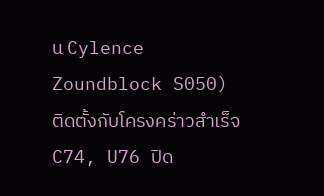น Cylence Zoundblock S050) ติดตั้งกับโครงคร่าวสำเร็จ C74, U76 ปิด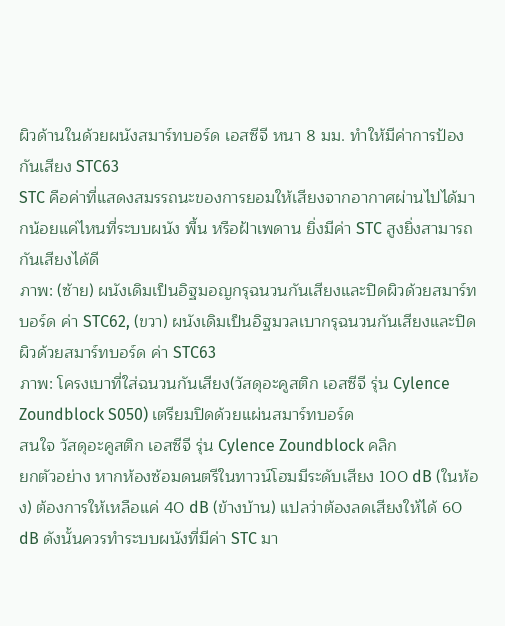ผิวด้านในด้วยผนังสมาร์ทบอร์ด เอสซีจี หนา 8 มม. ทำให้มีค่าการป้องกันเสียง STC63
STC คือค่าที่แสดงสมรรถนะของการยอมให้เสียงจากอากาศผ่านไปได้มากน้อยแค่ไหนที่ระบบผนัง พื้น หรือฝ้าเพดาน ยิ่งมีค่า STC สูงยิ่งสามารถกันเสียงได้ดี
ภาพ: (ซ้าย) ผนังเดิมเป็นอิฐมอญกรุฉนวนกันเสียงและปิดผิวด้วยสมาร์ทบอร์ด ค่า STC62, (ขวา) ผนังเดิมเป็นอิฐมวลเบากรุฉนวนกันเสียงและปิดผิวด้วยสมาร์ทบอร์ด ค่า STC63
ภาพ: โครงเบาที่ใส่ฉนวนกันเสียง(วัสดุอะคูสติก เอสซีจี รุ่น Cylence Zoundblock S050) เตรียมปิดด้วยแผ่นสมาร์ทบอร์ด
สนใจ วัสดุอะคูสติก เอสซีจี รุ่น Cylence Zoundblock คลิก
ยกตัวอย่าง หากห้องซ้อมดนตรีในทาวน์โฮมมีระดับเสียง 100 dB (ในห้อง) ต้องการให้เหลือแค่ 40 dB (ข้างบ้าน) แปลว่าต้องลดเสียงให้ได้ 60 dB ดังนั้นควรทำระบบผนังที่มีค่า STC มา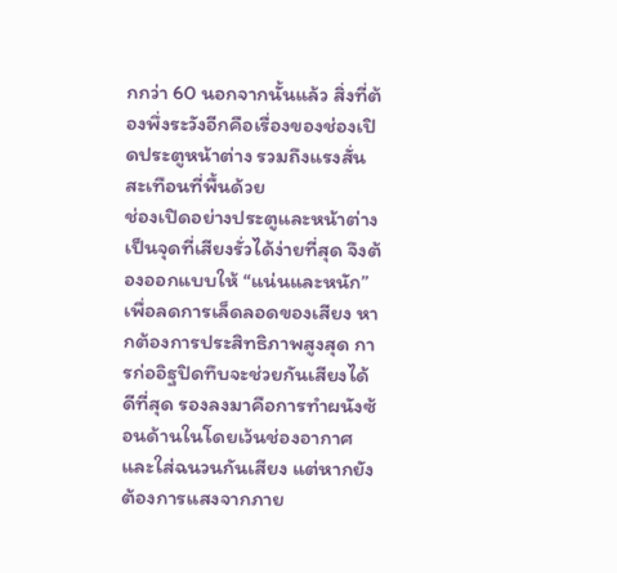กกว่า 60 นอกจากนั้นแล้ว สิ่งที่ต้องพึ่งระวังอีกคือเรื่องของช่องเปิดประตูหน้าต่าง รวมถึงแรงสั่นสะเทือนที่พื้นด้วย
ช่องเปิดอย่างประตูและหน้าต่างเป็นจุดที่เสียงรั่วได้ง่ายที่สุด จึงต้องออกแบบให้ “แน่นและหนัก” เพื่อลดการเล็ดลอดของเสียง หากต้องการประสิทธิภาพสูงสุด การก่ออิฐปิดทึบจะช่วยกันเสียงได้ดีที่สุด รองลงมาคือการทำผนังซ้อนด้านในโดยเว้นช่องอากาศและใส่ฉนวนกันเสียง แต่หากยังต้องการแสงจากภาย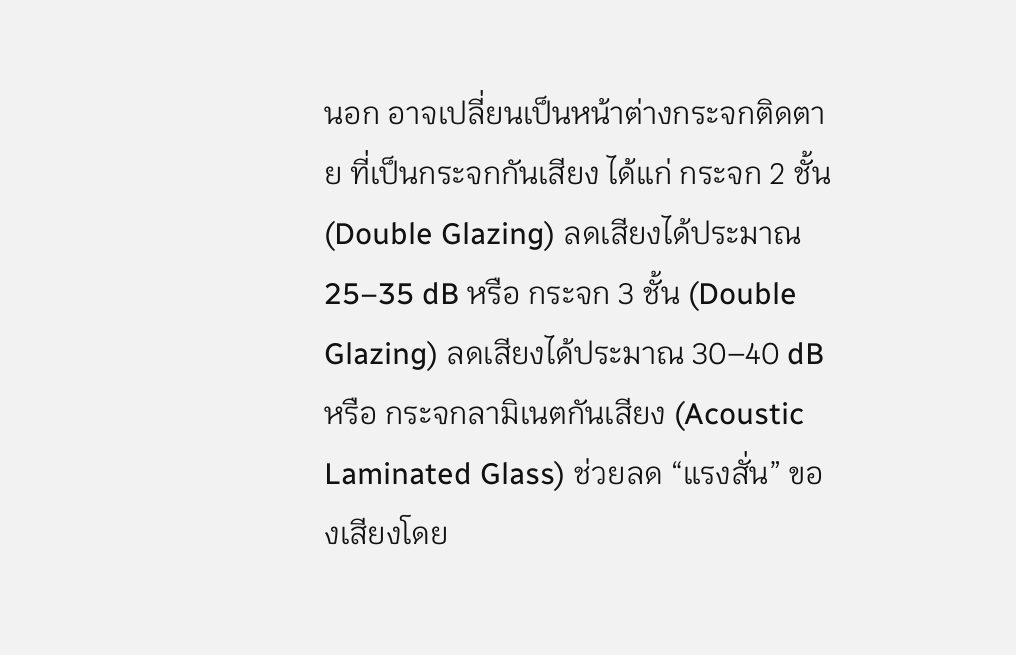นอก อาจเปลี่ยนเป็นหน้าต่างกระจกติดตาย ที่เป็นกระจกกันเสียง ได้แก่ กระจก 2 ชั้น (Double Glazing) ลดเสียงได้ประมาณ 25–35 dB หรือ กระจก 3 ชั้น (Double Glazing) ลดเสียงได้ประมาณ 30–40 dB หรือ กระจกลามิเนตกันเสียง (Acoustic Laminated Glass) ช่วยลด “แรงสั่น” ของเสียงโดย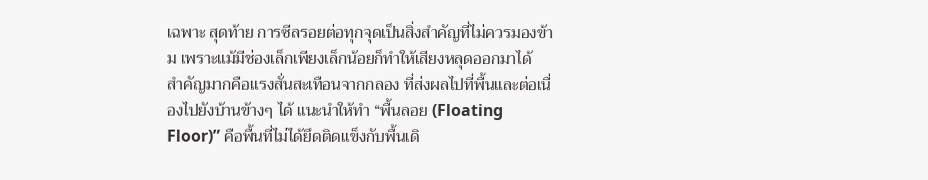เฉพาะ สุดท้าย การซีลรอยต่อทุกจุดเป็นสิ่งสำคัญที่ไม่ควรมองข้าม เพราะแม้มีช่องเล็กเพียงเล็กน้อยก็ทำให้เสียงหลุดออกมาได้
สำคัญมากคือแรงสั่นสะเทือนจากกลอง ที่ส่งผลไปที่พื้นและต่อเนื่องไปยังบ้านข้างๆ ได้ แนะนำให้ทำ “พื้นลอย (Floating Floor)” คือพื้นที่ไม่ได้ยึดติดแข็งกับพื้นเดิ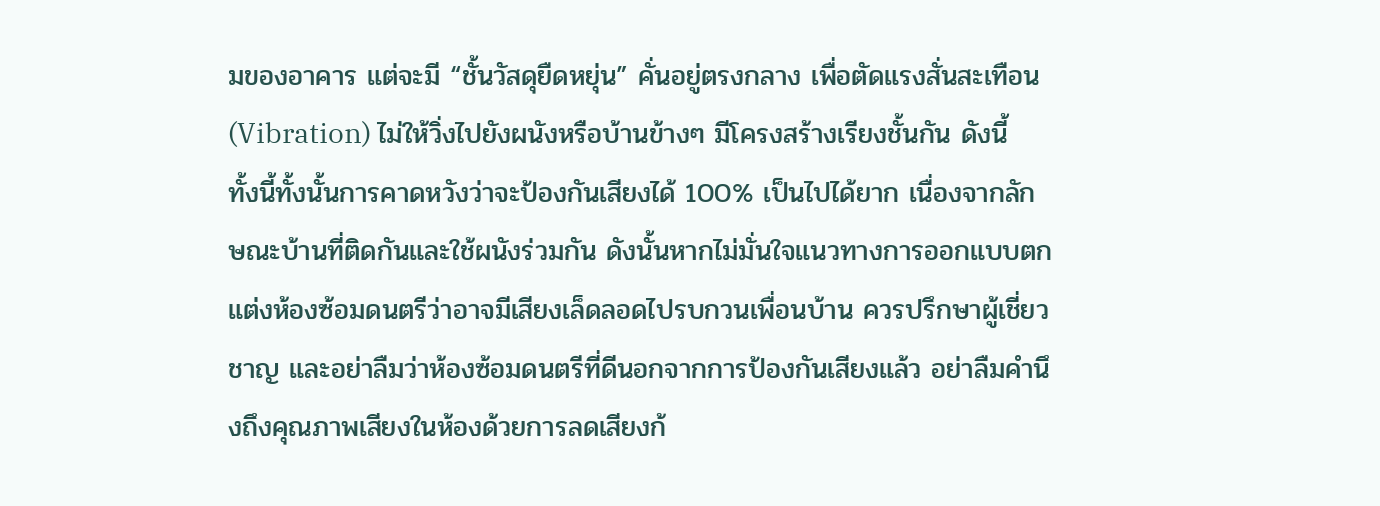มของอาคาร แต่จะมี “ชั้นวัสดุยืดหยุ่น” คั่นอยู่ตรงกลาง เพื่อตัดแรงสั่นสะเทือน (Vibration) ไม่ให้วิ่งไปยังผนังหรือบ้านข้างๆ มีโครงสร้างเรียงชั้นกัน ดังนี้
ทั้งนี้ทั้งนั้นการคาดหวังว่าจะป้องกันเสียงได้ 100% เป็นไปได้ยาก เนื่องจากลักษณะบ้านที่ติดกันและใช้ผนังร่วมกัน ดังนั้นหากไม่มั่นใจแนวทางการออกแบบตกแต่งห้องซ้อมดนตรีว่าอาจมีเสียงเล็ดลอดไปรบกวนเพื่อนบ้าน ควรปรึกษาผู้เชี่ยวชาญ และอย่าลืมว่าห้องซ้อมดนตรีที่ดีนอกจากการป้องกันเสียงแล้ว อย่าลืมคำนึงถึงคุณภาพเสียงในห้องด้วยการลดเสียงก้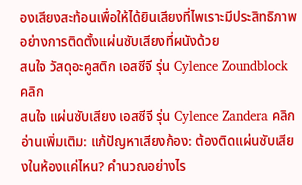องเสียงสะท้อนเพื่อให้ได้ยินเสียงที่ไพเราะมีประสิทธิภาพอย่างการติดตั้งแผ่นซับเสียงที่ผนังด้วย
สนใจ วัสดุอะคูสติก เอสซีจี รุ่น Cylence Zoundblock คลิก
สนใจ แผ่นซับเสียง เอสซีจี รุ่น Cylence Zandera คลิก
อ่านเพิ่มเติม: แก้ปัญหาเสียงก้อง: ต้องติดแผ่นซับเสียงในห้องแค่ไหน? คำนวณอย่างไร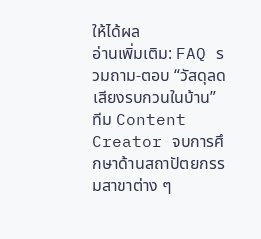ให้ได้ผล
อ่านเพิ่มเติม: FAQ รวมถาม-ตอบ “วัสดุลดเสียงรบกวนในบ้าน”
ทีม Content Creator จบการศึกษาด้านสถาปัตยกรรมสาขาต่าง ๆ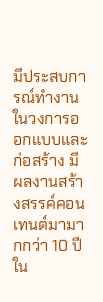มีประสบการณ์ทำงานในวงการออกแบบและก่อสร้าง มีผลงานสร้างสรรค์คอนเทนต์มามากกว่า 10 ปี ใน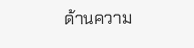ด้านความ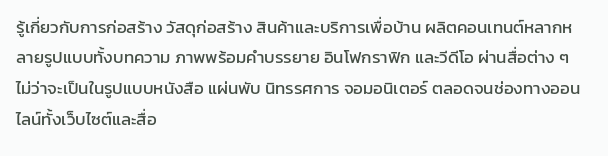รู้เกี่ยวกับการก่อสร้าง วัสดุก่อสร้าง สินค้าและบริการเพื่อบ้าน ผลิตคอนเทนต์หลากหลายรูปแบบทั้งบทความ ภาพพร้อมคำบรรยาย อินโฟกราฟิก และวีดีโอ ผ่านสื่อต่าง ๆ ไม่ว่าจะเป็นในรูปแบบหนังสือ แผ่นพับ นิทรรศการ จอมอนิเตอร์ ตลอดจนช่องทางออนไลน์ทั้งเว็บไซต์และสื่อ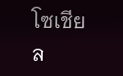โซเชียล